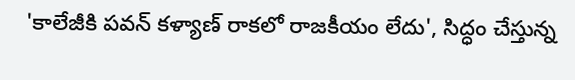'కాలేజీకి పవన్ కళ్యాణ్ రాకలో రాజకీయం లేదు', సిద్ధం చేస్తున్న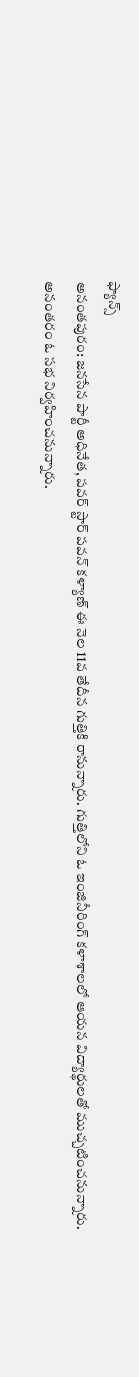ఫ్యాన్స్
అనంతపురం: జనసేన పార్టీ అధినేత, పవర్ స్టార్ పవన్ కళ్యాణ్ ఈ నెల 11వ తేదీన గుత్తికి రానున్నారు. గుత్తిలోని ఓ ఇంజినీరింగ్ కళాశాలలో ఆయన విద్యార్థులతో ముచ్చటించనున్నారు. అనంతరం ఓ సభ నిర్వహించనున్నారు.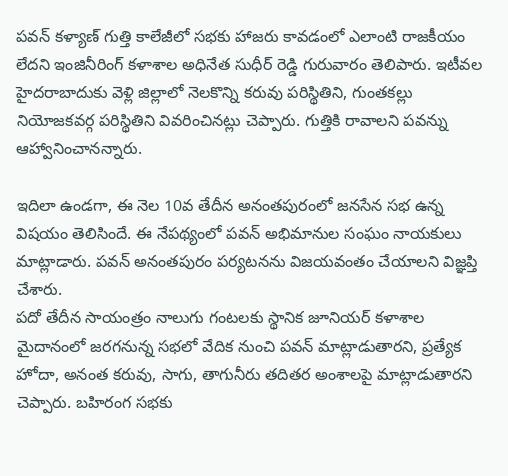పవన్ కళ్యాణ్ గుత్తి కాలేజీలో సభకు హాజరు కావడంలో ఎలాంటి రాజకీయం లేదని ఇంజినీరింగ్ కళాశాల అధినేత సుధీర్ రెడ్డి గురువారం తెలిపారు. ఇటీవల హైదరాబాదుకు వెళ్లి జిల్లాలో నెలకొన్ని కరువు పరిస్థితిని, గుంతకల్లు నియోజకవర్గ పరిస్థితిని వివరించినట్లు చెప్పారు. గుత్తికి రావాలని పవన్ను ఆహ్వానించానన్నారు.

ఇదిలా ఉండగా, ఈ నెల 10వ తేదీన అనంతపురంలో జనసేన సభ ఉన్న విషయం తెలిసిందే. ఈ నేపథ్యంలో పవన్ అభిమానుల సంఘం నాయకులు మాట్లాడారు. పవన్ అనంతపురం పర్యటనను విజయవంతం చేయాలని విజ్ఞప్తి చేశారు.
పదో తేదీన సాయంత్రం నాలుగు గంటలకు స్థానిక జూనియర్ కళాశాల మైదానంలో జరగనున్న సభలో వేదిక నుంచి పవన్ మాట్లాడుతారని, ప్రత్యేక హోదా, అనంత కరువు, సాగు, తాగునీరు తదితర అంశాలపై మాట్లాడుతారని చెప్పారు. బహిరంగ సభకు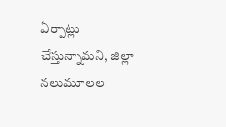ఏర్పాట్లు చేస్తున్నామని, జిల్లా నలుమూలల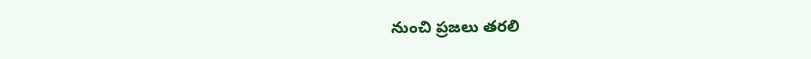నుంచి ప్రజలు తరలి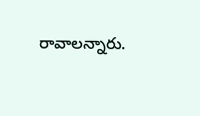రావాలన్నారు.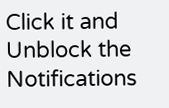Click it and Unblock the Notifications